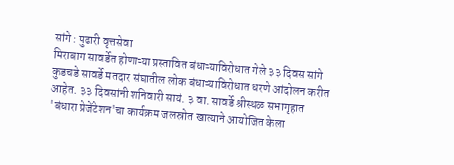सांगे : पुढारी वृत्तसेवा
मिराबाग सावर्डेत होणाऱ्या प्रस्तावित बंधाऱ्याविरोधात गेले ३३ दिवस सांगे कुडचडे सावर्डे मतदार संघातील लोक बंधाऱ्याविरोधात धरणे आंदोलन करीत आहेत. ३३ दिवसांनी शनिवारी सायं. ३ वा. सावर्डे श्रीस्थळ सभागृहात 'बंधारा प्रेजेंटेशन'चा कार्यक्रम जलस्रोत खात्याने आयोजित केला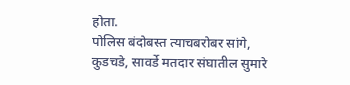होता.
पोलिस बंदोबस्त त्याचबरोबर सांगे, कुडचडे, सावर्डे मतदार संघातील सुमारे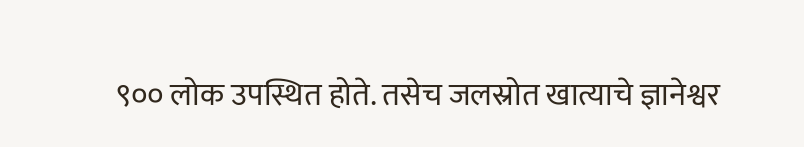९०० लोक उपस्थित होते. तसेच जलस्रोत खात्याचे ज्ञानेश्वर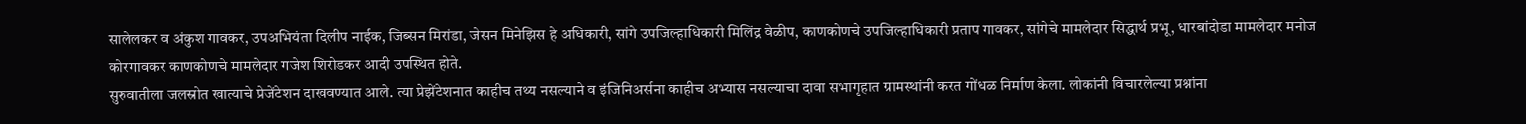सालेलकर व अंकुश गावकर, उपअभियंता दिलीप नाईक, जिब्सन मिरांडा, जेसन मिनेझिस हे अधिकारी, सांगे उपजिल्हाधिकारी मिलिंद्र वेळीप, काणकोणचे उपजिल्हाधिकारी प्रताप गावकर, सांगेचे मामलेदार सिद्धार्थ प्रभू, धारबांदोडा मामलेदार मनोज कोरगावकर काणकोणचे मामलेदार गजेश शिरोडकर आदी उपस्थित होते.
सुरुवातीला जलस्रोत खात्याचे प्रेजेंटेशन दाखवण्यात आले. त्या प्रेझेंटेशनात काहीच तथ्य नसल्याने व इंजिनिअर्सना काहीच अभ्यास नसल्याचा दावा सभागृहात ग्रामस्थांनी करत गोंधळ निर्माण केला. लोकांनी विचारलेल्या प्रश्नांना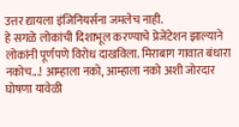उत्तर द्यायला इंजिनियर्सना जमलेच नाही.
हे सगळे लोकांची दिशाभूल करण्याचे प्रेजेंटेशन झाल्याने लोकांनी पूर्णपणे विरोध दाखविला. मिराबाग गावात बंधारा नकोच...! आम्हाला नको, आम्हाला नको अशी जोरदार घोषणा यावेळी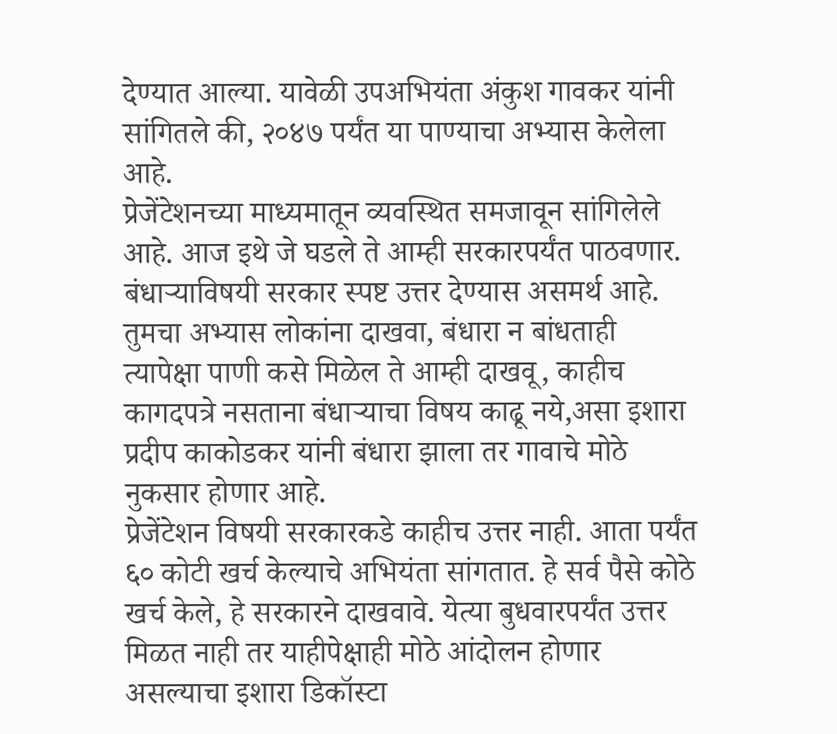देण्यात आल्या. यावेळी उपअभियंता अंकुश गावकर यांनी सांगितले की, २०४७ पर्यंत या पाण्याचा अभ्यास केलेला आहे.
प्रेजेंटेशनच्या माध्यमातून व्यवस्थित समजावून सांगिलेले आहे. आज इथे जे घडले ते आम्ही सरकारपर्यंत पाठवणार. बंधाऱ्याविषयी सरकार स्पष्ट उत्तर देण्यास असमर्थ आहे. तुमचा अभ्यास लोकांना दाखवा, बंधारा न बांधताही त्यापेक्षा पाणी कसे मिळेल ते आम्ही दाखवू, काहीच कागदपत्रे नसताना बंधाऱ्याचा विषय काढू नये,असा इशारा प्रदीप काकोडकर यांनी बंधारा झाला तर गावाचे मोठे नुकसार होणार आहे.
प्रेजेंटेशन विषयी सरकारकडे काहीच उत्तर नाही. आता पर्यंत ६० कोटी खर्च केल्याचे अभियंता सांगतात. हे सर्व पैसे कोठे खर्च केले, हे सरकारने दाखवावे. येत्या बुधवारपर्यंत उत्तर मिळत नाही तर याहीपेक्षाही मोठे आंदोलन होणार असल्याचा इशारा डिकॉस्टा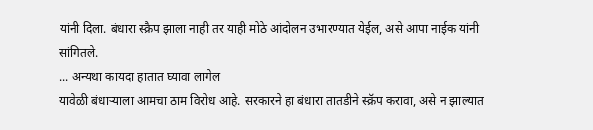यांनी दिला. बंधारा स्क्रैप झाला नाही तर याही मोठे आंदोलन उभारण्यात येईल, असे आपा नाईक यांनी सांगितले.
... अन्यथा कायदा हातात घ्यावा लागेल
यावेळी बंधाऱ्याला आमचा ठाम विरोध आहे. सरकारने हा बंधारा तातडीने स्क्रॅप करावा, असे न झाल्यात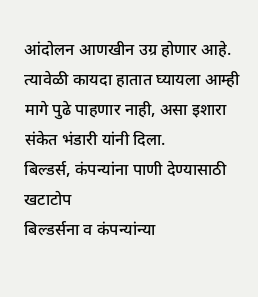आंदोलन आणखीन उग्र होणार आहे. त्यावेळी कायदा हातात घ्यायला आम्ही मागे पुढे पाहणार नाही, असा इशारा संकेत भंडारी यांनी दिला.
बिल्डर्स, कंपन्यांना पाणी देण्यासाठी खटाटोप
बिल्डर्सना व कंपन्यांन्या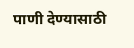पाणी देण्यासाठी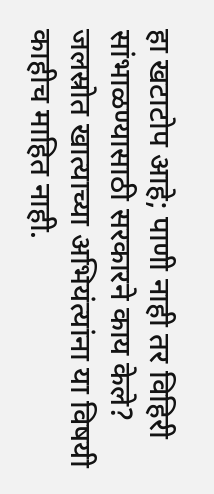हा खटाटोप आहे; पाणी नाही तर विहिरी सांभाळण्यासाठी सरकारने काय केले? जलस्रोत खात्याच्या अभियंत्यांना या विषयी काहीच माहित नाही.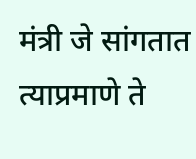मंत्री जे सांगतात त्याप्रमाणे ते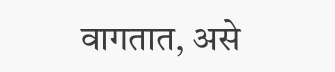वागतात, असे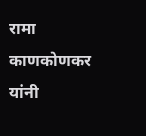रामा काणकोणकर यांनी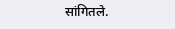सांगितले.